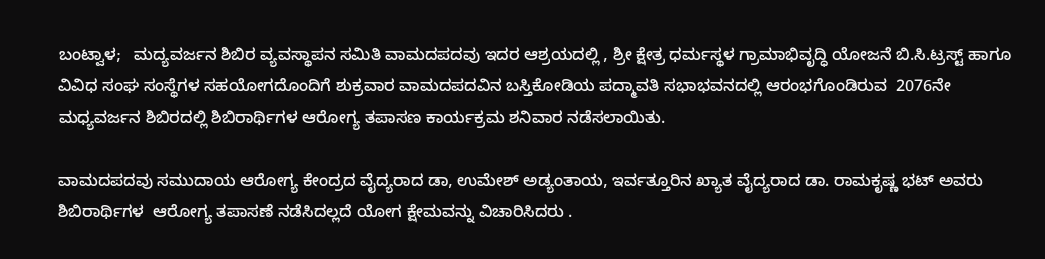ಬಂಟ್ವಾಳ;   ಮದ್ಯವರ್ಜನ ಶಿಬಿರ ವ್ಯವಸ್ಥಾಪನ ಸಮಿತಿ ವಾಮದಪದವು ಇದರ ಆಶ್ರಯದಲ್ಲಿ , ಶ್ರೀ ಕ್ಷೇತ್ರ ಧರ್ಮಸ್ಥಳ ಗ್ರಾಮಾಭಿವೃದ್ಧಿ ಯೋಜನೆ ಬಿ.ಸಿ.ಟ್ರಸ್ಟ್ ಹಾಗೂ ವಿವಿಧ ಸಂಘ ಸಂಸ್ಥೆಗಳ ಸಹಯೋಗದೊಂದಿಗೆ ಶುಕ್ರವಾರ ವಾಮದಪದವಿನ ಬಸ್ತಿಕೋಡಿಯ ಪದ್ಮಾವತಿ ಸಭಾಭವನದಲ್ಲಿ ಆರಂಭಗೊಂಡಿರುವ  2076ನೇ ಮಧ್ಯವರ್ಜನ ಶಿಬಿರದಲ್ಲಿ ಶಿಬಿರಾರ್ಥಿಗಳ ಆರೋಗ್ಯ ತಪಾಸಣ ಕಾರ್ಯಕ್ರಮ ಶನಿವಾರ ನಡೆಸಲಾಯಿತು.

ವಾಮದಪದವು ಸಮುದಾಯ ಆರೋಗ್ಯ ಕೇಂದ್ರದ ವೈದ್ಯರಾದ ಡಾ, ಉಮೇಶ್ ಅಡ್ಯಂತಾಯ, ಇರ್ವತ್ತೂರಿನ ಖ್ಯಾತ ವೈದ್ಯರಾದ ಡಾ. ರಾಮಕೃಷ್ಣ ಭಟ್ ಅವರು ಶಿಬಿರಾರ್ಥಿಗಳ  ಆರೋಗ್ಯ ತಪಾಸಣೆ ನಡೆಸಿದಲ್ಲದೆ ಯೋಗ ಕ್ಷೇಮವನ್ನು ವಿಚಾರಿಸಿದರು .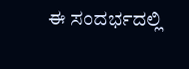ಈ ಸಂದರ್ಭದಲ್ಲಿ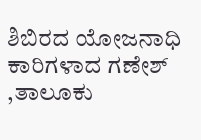ಶಿಬಿರದ ಯೋಜನಾಧಿ ಕಾರಿಗಳಾದ ಗಣೇಶ್ ,ತಾಲೂಕು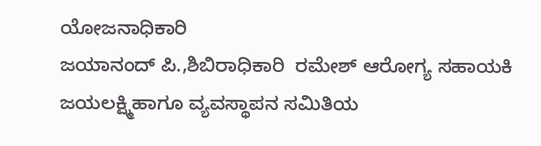ಯೋಜನಾಧಿಕಾರಿ
ಜಯಾನಂದ್ ಪಿ.,ಶಿಬಿರಾಧಿಕಾರಿ  ರಮೇಶ್ ಆರೋಗ್ಯ ಸಹಾಯಕಿ ಜಯಲಕ್ಷ್ಮಿಹಾಗೂ ವ್ಯವಸ್ಥಾಪನ ಸಮಿತಿಯ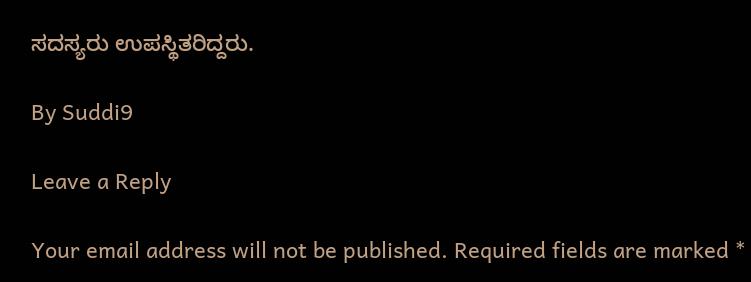ಸದಸ್ಯರು ಉಪಸ್ಥಿತರಿದ್ದರು.

By Suddi9

Leave a Reply

Your email address will not be published. Required fields are marked *